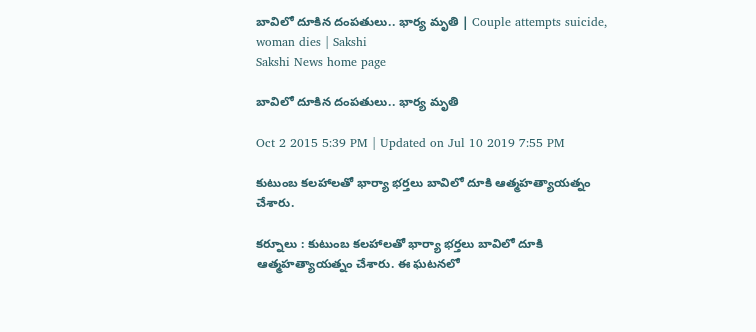బావిలో దూకిన దంపతులు.. భార్య మృతి | Couple attempts suicide, woman dies | Sakshi
Sakshi News home page

బావిలో దూకిన దంపతులు.. భార్య మృతి

Oct 2 2015 5:39 PM | Updated on Jul 10 2019 7:55 PM

కుటుంబ కలహాలతో భార్యా భర్తలు బావిలో దూకి ఆత్మహత్యాయత్నం చేశారు.

కర్నూలు : కుటుంబ కలహాలతో భార్యా భర్తలు బావిలో దూకి ఆత్మహత్యాయత్నం చేశారు. ఈ ఘటనలో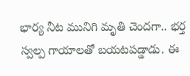భార్య నీట మునిగి మృతి చెందగా.. భర్త స్వల్ప గాయాలతో బయటపడ్డాడు. ఈ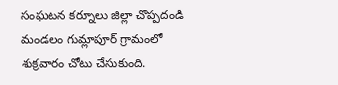సంఘటన కర్నూలు జిల్లా చొప్పదండి మండలం గుమ్లాపూర్ గ్రామంలో శుక్రవారం చోటు చేసుకుంది.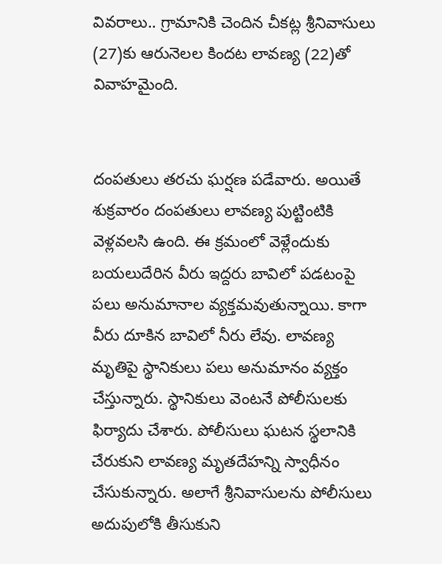వివరాలు.. గ్రామానికి చెందిన చీకట్ల శ్రీనివాసులు (27)కు ఆరునెలల కిందట లావణ్య (22)తో వివాహమైంది.


దంపతులు తరచు ఘర్షణ పడేవారు. అయితే శుక్రవారం దంపతులు లావణ్య పుట్టింటికి వెళ్లవలసి ఉంది. ఈ క్రమంలో వెళ్లేందుకు బయలుదేరిన వీరు ఇద్దరు బావిలో పడటంపై పలు అనుమానాల వ్యక్తమవుతున్నాయి. కాగా వీరు దూకిన బావిలో నీరు లేవు. లావణ్య మృతిపై స్థానికులు పలు అనుమానం వ్యక్తం చేస్తున్నారు. స్థానికులు వెంటనే పోలీసులకు ఫిర్యాదు చేశారు. పోలీసులు ఘటన స్థలానికి చేరుకుని లావణ్య మృతదేహన్ని స్వాధీనం చేసుకున్నారు. అలాగే శ్రీనివాసులను పోలీసులు అదుపులోకి తీసుకుని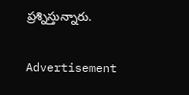ప్రశ్నిస్తున్నారు.

Advertisement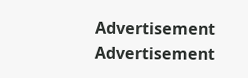Advertisement
Advertisement